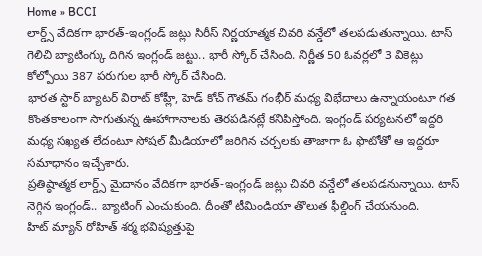Home » BCCI
లార్డ్స్ వేదికగా భారత్-ఇంగ్లండ్ జట్లు సిరీస్ నిర్ణయాత్మక చివరి వన్డేలో తలపడుతున్నాయి. టాస్ గెలిచి బ్యాటింగ్కు దిగిన ఇంగ్లండ్ జట్టు.. భారీ స్కోర్ చేసింది. నిర్ణీత 50 ఓవర్లలో 3 వికెట్లు కోల్పోయి 387 పరుగుల భారీ స్కోర్ చేసింది.
భారత స్టార్ బ్యాటర్ విరాట్ కోహ్లీ, హెడ్ కోచ్ గౌతమ్ గంభీర్ మధ్య విభేదాలు ఉన్నాయంటూ గత కొంతకాలంగా సాగుతున్న ఊహాగానాలకు తెరపడినట్లే కనిపిస్తోంది. ఇంగ్లండ్ పర్యటనలో ఇద్దరి మధ్య సఖ్యత లేదంటూ సోషల్ మీడియాలో జరిగిన చర్చలకు తాజాగా ఓ ఫొటోతో ఆ ఇద్దరూ సమాధానం ఇచ్చేశారు.
ప్రతిష్ఠాత్మక లార్డ్స్ మైదానం వేదికగా భారత్-ఇంగ్లండ్ జట్లు చివరి వన్డేలో తలపడనున్నాయి. టాస్ నెగ్గిన ఇంగ్లండ్.. బ్యాటింగ్ ఎంచుకుంది. దీంతో టీమిండియా తొలుత ఫీల్డింగ్ చేయనుంది.
హిట్ మ్యాన్ రోహిత్ శర్మ భవిష్యత్తుపై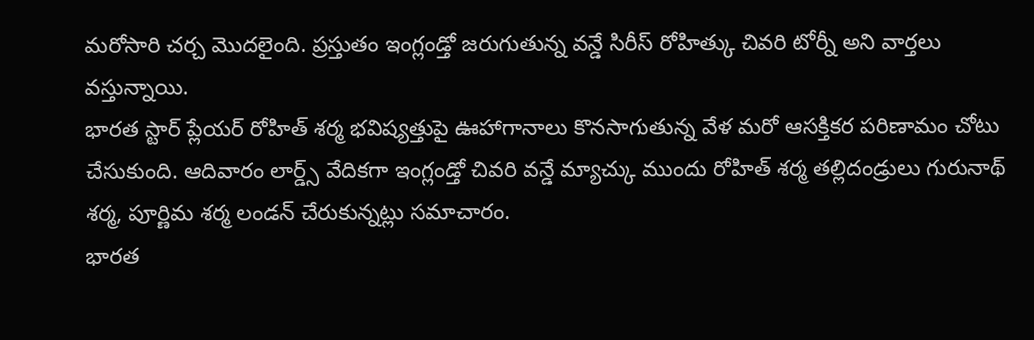మరోసారి చర్చ మొదలైంది. ప్రస్తుతం ఇంగ్లండ్తో జరుగుతున్న వన్డే సిరీస్ రోహిత్కు చివరి టోర్నీ అని వార్తలు వస్తున్నాయి.
భారత స్టార్ ప్లేయర్ రోహిత్ శర్మ భవిష్యత్తుపై ఊహాగానాలు కొనసాగుతున్న వేళ మరో ఆసక్తికర పరిణామం చోటు చేసుకుంది. ఆదివారం లార్డ్స్ వేదికగా ఇంగ్లండ్తో చివరి వన్డే మ్యాచ్కు ముందు రోహిత్ శర్మ తల్లిదండ్రులు గురునాథ్ శర్మ, పూర్ణిమ శర్మ లండన్ చేరుకున్నట్లు సమాచారం.
భారత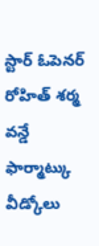స్టార్ ఓపెనర్ రోహిత్ శర్మ వన్డే ఫార్మాట్కు వీడ్కోలు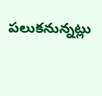పలుకనున్నట్లు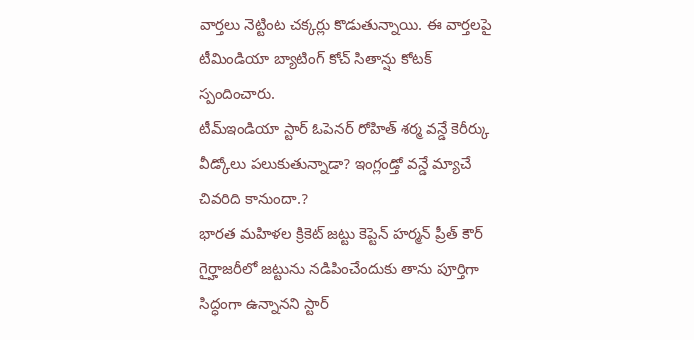వార్తలు నెట్టింట చక్కర్లు కొడుతున్నాయి. ఈ వార్తలపై టీమిండియా బ్యాటింగ్ కోచ్ సితాన్షు కోటక్ స్పందించారు.
టీమ్ఇండియా స్టార్ ఓపెనర్ రోహిత్ శర్మ వన్డే కెరీర్కు వీడ్కోలు పలుకుతున్నాడా? ఇంగ్లండ్తో వన్డే మ్యాచే చివరిది కానుందా.?
భారత మహిళల క్రికెట్ జట్టు కెప్టెన్ హర్మన్ ప్రీత్ కౌర్ గైర్హాజరీలో జట్టును నడిపించేందుకు తాను పూర్తిగా సిద్ధంగా ఉన్నానని స్టార్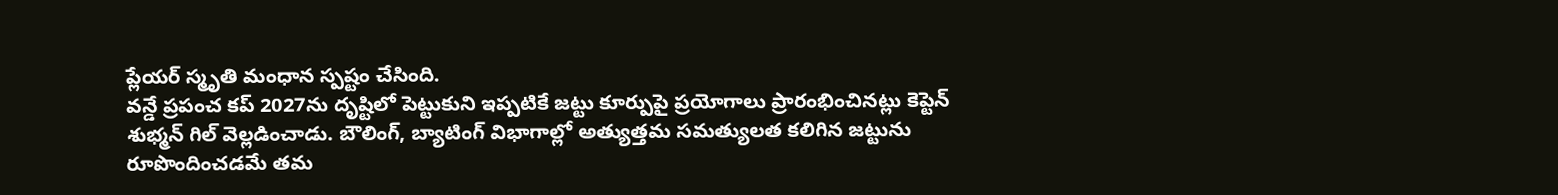ప్లేయర్ స్మృతి మంధాన స్పష్టం చేసింది.
వన్డే ప్రపంచ కప్ 2027ను దృష్టిలో పెట్టుకుని ఇప్పటికే జట్టు కూర్పుపై ప్రయోగాలు ప్రారంభించినట్లు కెప్టెన్ శుభ్మన్ గిల్ వెల్లడించాడు. బౌలింగ్, బ్యాటింగ్ విభాగాల్లో అత్యుత్తమ సమత్యులత కలిగిన జట్టును రూపొందించడమే తమ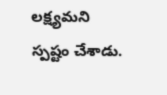లక్ష్యమని స్పష్టం చేశాడు.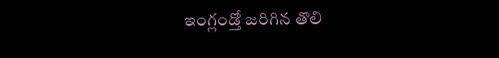ఇంగ్లండ్తో జరిగిన తొలి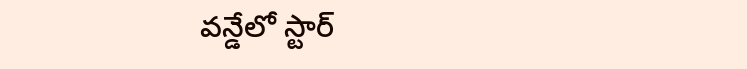వన్డేలో స్టార్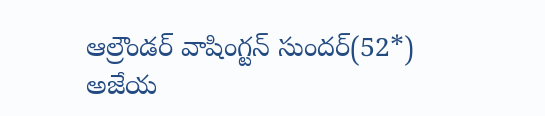ఆల్రౌండర్ వాషింగ్టన్ సుందర్(52*) అజేయ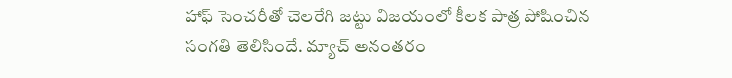హాఫ్ సెంచరీతో చెలరేగి జట్టు విజయంలో కీలక పాత్ర పోషించిన సంగతి తెలిసిందే. మ్యాచ్ అనంతరం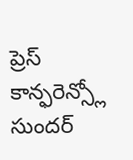ప్రెస్ కాన్ఫరెన్స్లో సుందర్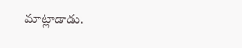మాట్లాడాడు.